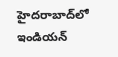హైదరాబాద్‌లో ఇండియన్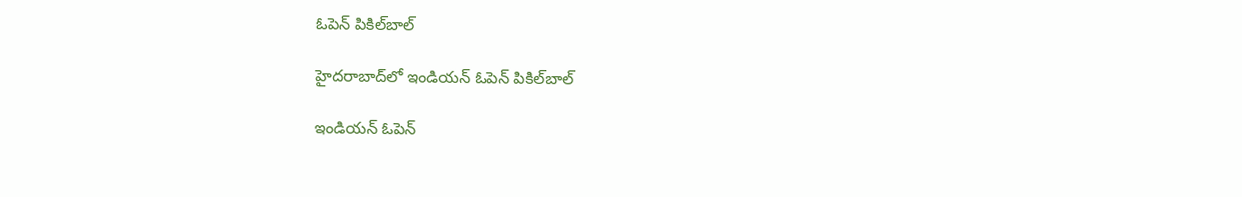ఓపెన్ పికిల్‌బాల్

హైదరాబాద్‌లో ఇండియన్ ఓపెన్ పికిల్‌బాల్

ఇండియన్ ఓపెన్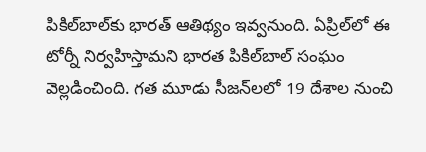పికిల్‌బాల్‌కు భారత్ ఆతిథ్యం ఇవ్వనుంది. ఏప్రిల్‌లో ఈ టోర్నీ నిర్వహిస్తామని భారత పికిల్‌బాల్ సంఘం వెల్లడించింది. గత మూడు సీజన్‌లలో 19 దేశాల నుంచి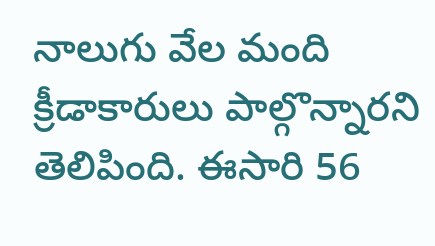నాలుగు వేల మంది క్రీడాకారులు పాల్గొన్నారని తెలిపింది. ఈసారి 56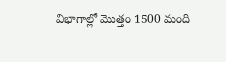విభాగాల్లో మొత్తం 1500 మంది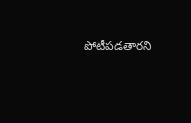పోటీపడతారని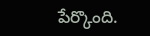పేర్కొంది.